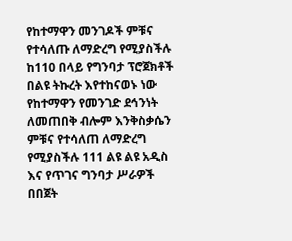የከተማዋን መንገዶች ምቹና የተሳለጡ ለማድረግ የሚያስችሉ ከ110 በላይ የግንባታ ፕሮጀክቶች በልዩ ትኩረት እየተከናወኑ ነው
የከተማዋን የመንገድ ደኅንነት ለመጠበቅ ብሎም እንቅስቃሴን ምቹና የተሳለጠ ለማድረግ የሚያስችሉ 111 ልዩ ልዩ አዲስ እና የጥገና ግንባታ ሥራዎች በበጀት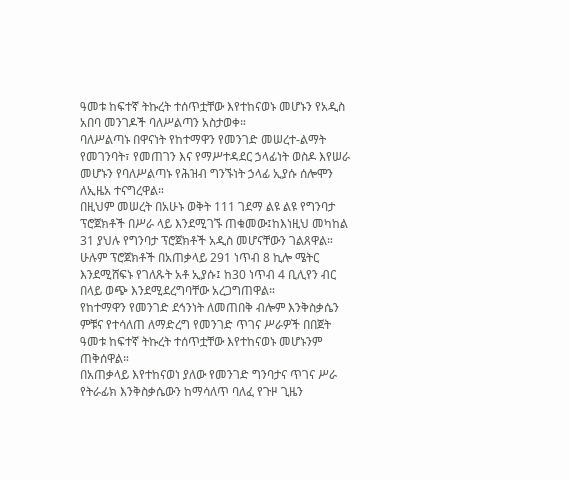ዓመቱ ከፍተኛ ትኩረት ተሰጥቷቸው እየተከናወኑ መሆኑን የአዲስ አበባ መንገዶች ባለሥልጣን አስታወቀ።
ባለሥልጣኑ በዋናነት የከተማዋን የመንገድ መሠረተ-ልማት የመገንባት፣ የመጠገን እና የማሥተዳደር ኃላፊነት ወስዶ እየሠራ መሆኑን የባለሥልጣኑ የሕዝብ ግንኙነት ኃላፊ ኢያሱ ሰሎሞን ለኢዜአ ተናግረዋል።
በዚህም መሠረት በአሁኑ ወቅት 111 ገደማ ልዩ ልዩ የግንባታ ፕሮጀክቶች በሥራ ላይ እንደሚገኙ ጠቁመው፤ከእነዚህ መካከል 31 ያህሉ የግንባታ ፕሮጀክቶች አዲስ መሆናቸውን ገልጸዋል።
ሁሉም ፕሮጀክቶች በአጠቃላይ 291 ነጥብ 8 ኪሎ ሜትር እንደሚሸፍኑ የገለጹት አቶ ኢያሱ፤ ከ30 ነጥብ 4 ቢሊየን ብር በላይ ወጭ እንደሚደረግባቸው አረጋግጠዋል።
የከተማዋን የመንገድ ደኅንነት ለመጠበቅ ብሎም እንቅስቃሴን ምቹና የተሳለጠ ለማድረግ የመንገድ ጥገና ሥራዎች በበጀት ዓመቱ ከፍተኛ ትኩረት ተሰጥቷቸው እየተከናወኑ መሆኑንም ጠቅሰዋል።
በአጠቃላይ እየተከናወነ ያለው የመንገድ ግንባታና ጥገና ሥራ የትራፊክ እንቅስቃሴውን ከማሳለጥ ባለፈ የጉዞ ጊዜን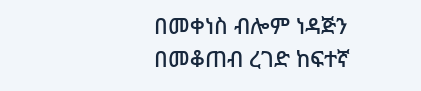በመቀነስ ብሎም ነዳጅን በመቆጠብ ረገድ ከፍተኛ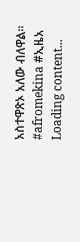አስተዋጽኦ አለው ብለዋል።
#afromekina #ኢዜአ
Loading content...